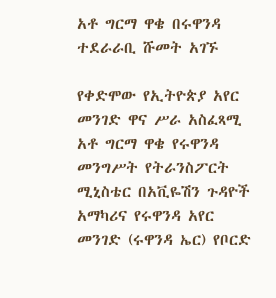አቶ ግርማ ዋቄ በሩዋንዳ ተደራራቢ ሹመት አገኙ

የቀድሞው የኢትዮጵያ አየር መንገድ ዋና ሥራ አስፈጻሚ አቶ ግርማ ዋቄ የሩዋንዳ መንግሥት የትራንስፖርት ሚኒስቴር በአቪዬሽን ጉዳዮች አማካሪና የሩዋንዳ አየር መንገድ (ሩዋንዳ ኤር) የቦርድ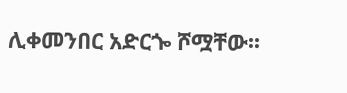ሊቀመንበር አድርጐ ሾሟቸው፡፡